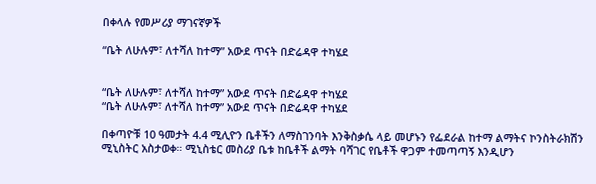በቀላሉ የመሥሪያ ማገናኛዎች

“ቤት ለሁሉም፣ ለተሻለ ከተማ” አውደ ጥናት በድሬዳዋ ተካሄደ


“ቤት ለሁሉም፣ ለተሻለ ከተማ” አውደ ጥናት በድሬዳዋ ተካሄደ
“ቤት ለሁሉም፣ ለተሻለ ከተማ” አውደ ጥናት በድሬዳዋ ተካሄደ

በቀጣዮቹ 10 ዓመታት 4.4 ሚሊዮን ቤቶችን ለማስገንባት እንቅስቃሴ ላይ መሆኑን የፌደራል ከተማ ልማትና ኮንስትራክሽን ሚኒስትር አስታወቀ። ሚኒስቴር መስሪያ ቤቱ ከቤቶች ልማት ባሻገር የቤቶች ዋጋም ተመጣጣኝ እንዲሆን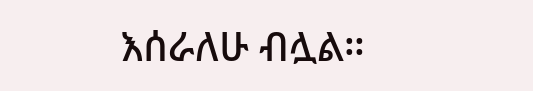እሰራለሁ ብሏል።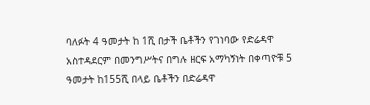ባለፉት 4 ዓመታት ከ 1ሺ በታች ቤቶችን የገነባው የድሬዳዋ አስተዳደርም በመንግሥትና በግሉ ዘርፍ አማካኝነት በቀጣዮቹ 5 ዓመታት ከ155ሺ በላይ ቤቶችን በድሬዳዋ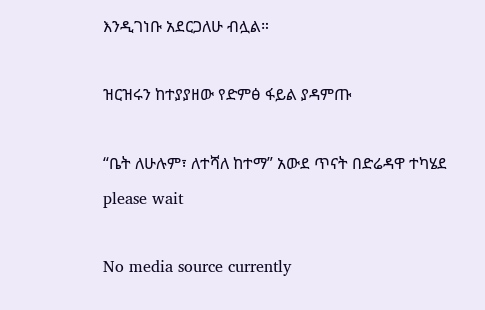እንዲገነቡ አደርጋለሁ ብሏል።

ዝርዝሩን ከተያያዘው የድምፅ ፋይል ያዳምጡ

“ቤት ለሁሉም፣ ለተሻለ ከተማ” አውደ ጥናት በድሬዳዋ ተካሄደ
please wait

No media source currently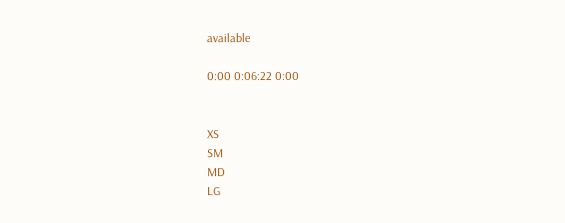available

0:00 0:06:22 0:00


XS
SM
MD
LG